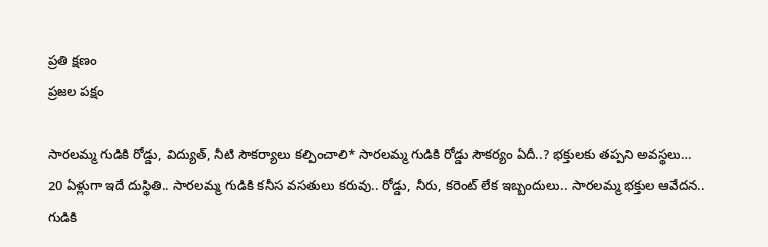ప్రతి క్షణం
ప్రజల పక్షం

సారలమ్మ గుడికి రోడ్డు, విద్యుత్, నీటి సౌకర్యాలు కల్పించాలి* సారలమ్మ గుడికి రోడ్డు సౌకర్యం ఏదీ..? భక్తులకు తప్పని అవస్థలు… 20 ఏళ్లుగా ఇదే దుస్థితి.. సారలమ్మ గుడికి కనీస వసతులు కరువు.. రోడ్డు, నీరు, కరెంట్ లేక ఇబ్బందులు.. సారలమ్మ భక్తుల ఆవేదన.. గుడికి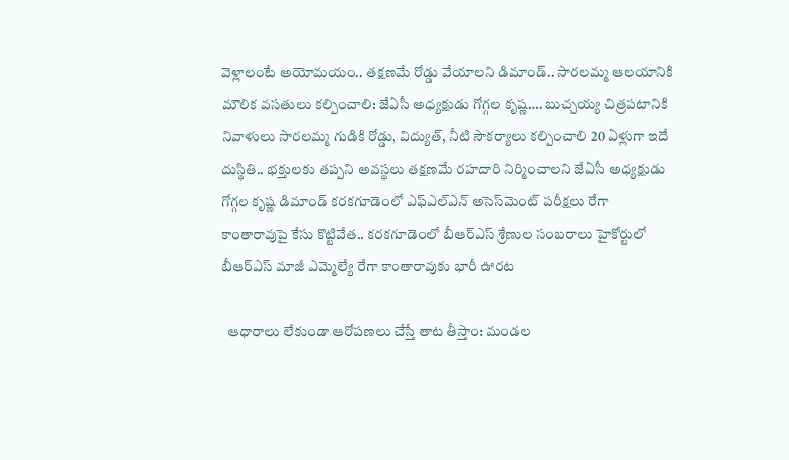వెళ్లాలంటే అయోమయం.. తక్షణమే రోడ్డు వేయాలని డిమాండ్.. సారలమ్మ ఆలయానికి మౌలిక వసతులు కల్పించాలి: జేఏసీ అధ్యక్షుడు గోగ్గల కృష్ణ…. బుచ్చయ్య చిత్రపటానికి నివాళులు సారలమ్మ గుడికి రోడ్డు, విద్యుత్, నీటి సౌకర్యాలు కల్పించాలి 20 ఏళ్లుగా ఇదే దుస్థితి.. భక్తులకు తప్పని అవస్థలు తక్షణమే రహదారి నిర్మించాలని జేఏసీ అధ్యక్షుడు గోగ్గల కృష్ణ డిమాండ్ కరకగూడెంలో ఎఫ్‌ఎల్‌ఎన్ అసెస్‌మెంట్ పరీక్షలు రేగా కాంతారావుపై కేసు కొట్టివేత.. కరకగూడెంలో బీఆర్ఎస్ శ్రేణుల సంబరాలు హైకోర్టులో బీఆర్ఎస్ మాజీ ఎమ్మెల్యే రేగా కాంతారావుకు భారీ ఊరట

  ఆధారాలు లేకుండా ఆరోపణలు చేస్తే తాట తీస్తాం: మండల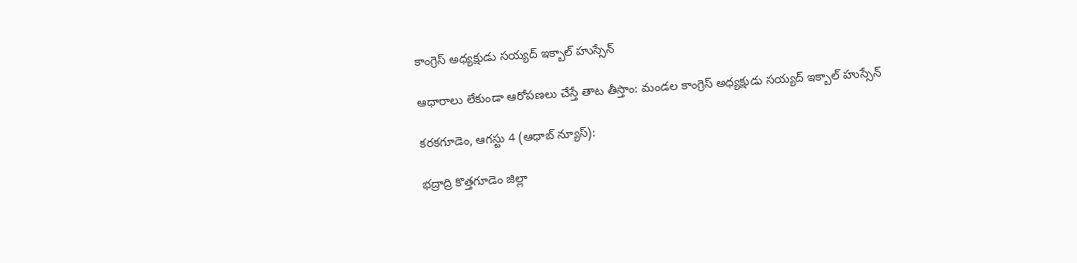కాంగ్రెస్ అధ్యక్షుడు సయ్యద్ ఇక్బాల్ హుస్సేన్

ఆధారాలు లేకుండా ఆరోపణలు చేస్తే తాట తీస్తాం: మండల కాంగ్రెస్ అధ్యక్షుడు సయ్యద్ ఇక్బాల్ హుస్సేన్

కరకగూడెం, ఆగస్టు 4 (ఆధాబ్ న్యూస్):

భద్రాద్రి కొత్తగూడెం జిల్లా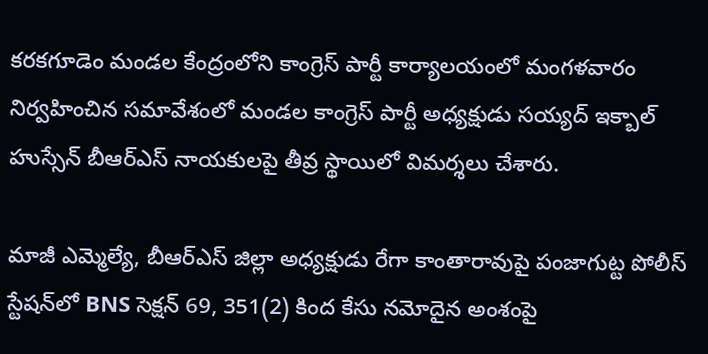కరకగూడెం మండల కేంద్రంలోని కాంగ్రెస్ పార్టీ కార్యాలయంలో మంగళవారం నిర్వహించిన సమావేశంలో మండల కాంగ్రెస్ పార్టీ అధ్యక్షుడు సయ్యద్ ఇక్బాల్ హుస్సేన్ బీఆర్ఎస్ నాయకులపై తీవ్ర స్థాయిలో విమర్శలు చేశారు.

మాజీ ఎమ్మెల్యే, బీఆర్ఎస్ జిల్లా అధ్యక్షుడు రేగా కాంతారావుపై పంజాగుట్ట పోలీస్ స్టేషన్‌లో BNS సెక్షన్ 69, 351(2) కింద కేసు నమోదైన అంశంపై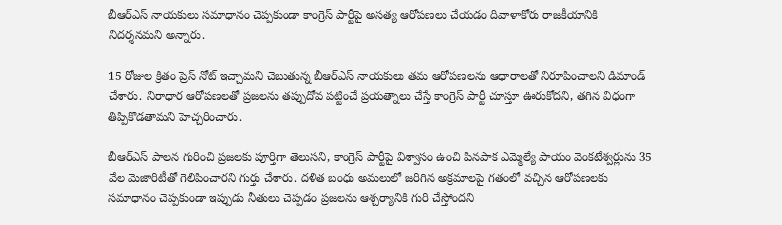బీఆర్ఎస్ నాయకులు సమాధానం చెప్పకుండా కాంగ్రెస్ పార్టీపై అసత్య ఆరోపణలు చేయడం దివాళాకోరు రాజకీయానికి నిదర్శనమని అన్నారు.

15 రోజుల క్రితం ప్రెస్ నోట్ ఇచ్చామని చెబుతున్న బీఆర్ఎస్ నాయకులు తమ ఆరోపణలను ఆధారాలతో నిరూపించాలని డిమాండ్ చేశారు. నిరాధార ఆరోపణలతో ప్రజలను తప్పుదోవ పట్టించే ప్రయత్నాలు చేస్తే కాంగ్రెస్ పార్టీ చూస్తూ ఊరుకోదని, తగిన విధంగా తిప్పికొడతామని హెచ్చరించారు.

బీఆర్ఎస్ పాలన గురించి ప్రజలకు పూర్తిగా తెలుసని, కాంగ్రెస్ పార్టీపై విశ్వాసం ఉంచి పినపాక ఎమ్మెల్యే పాయం వెంకటేశ్వర్లును 35 వేల మెజారిటీతో గెలిపించారని గుర్తు చేశారు. దళిత బంధు అమలులో జరిగిన అక్రమాలపై గతంలో వచ్చిన ఆరోపణలకు సమాధానం చెప్పకుండా ఇప్పుడు నీతులు చెప్పడం ప్రజలను ఆశ్చర్యానికి గురి చేస్తోందని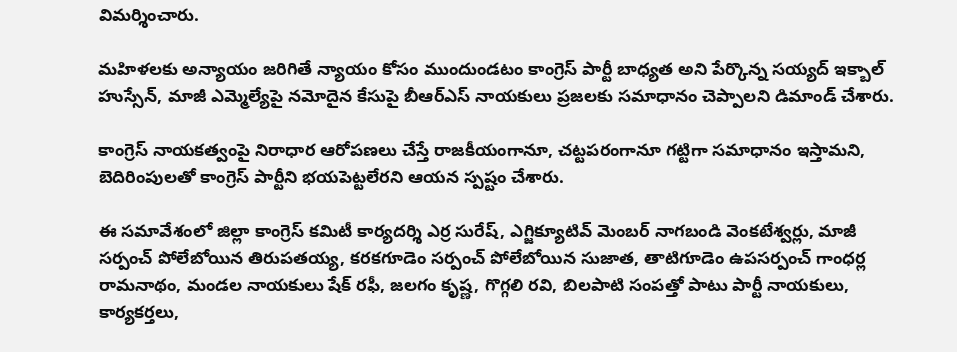విమర్శించారు.

మహిళలకు అన్యాయం జరిగితే న్యాయం కోసం ముందుండటం కాంగ్రెస్ పార్టీ బాధ్యత అని పేర్కొన్న సయ్యద్ ఇక్బాల్ హుస్సేన్, మాజీ ఎమ్మెల్యేపై నమోదైన కేసుపై బీఆర్ఎస్ నాయకులు ప్రజలకు సమాధానం చెప్పాలని డిమాండ్ చేశారు.

కాంగ్రెస్ నాయకత్వంపై నిరాధార ఆరోపణలు చేస్తే రాజకీయంగానూ, చట్టపరంగానూ గట్టిగా సమాధానం ఇస్తామని, బెదిరింపులతో కాంగ్రెస్ పార్టీని భయపెట్టలేరని ఆయన స్పష్టం చేశారు.

ఈ సమావేశంలో జిల్లా కాంగ్రెస్ కమిటీ కార్యదర్శి ఎర్ర సురేష్, ఎగ్జిక్యూటివ్ మెంబర్ నాగబండి వెంకటేశ్వర్లు, మాజీ సర్పంచ్ పోలేబోయిన తిరుపతయ్య, కరకగూడెం సర్పంచ్ పోలేబోయిన సుజాత, తాటిగూడెం ఉపసర్పంచ్ గాంధర్ల రామనాథం, మండల నాయకులు షేక్ రఫీ, జలగం కృష్ణ, గొగ్గలి రవి, బిలపాటి సంపత్తో పాటు పార్టీ నాయకులు, కార్యకర్తలు,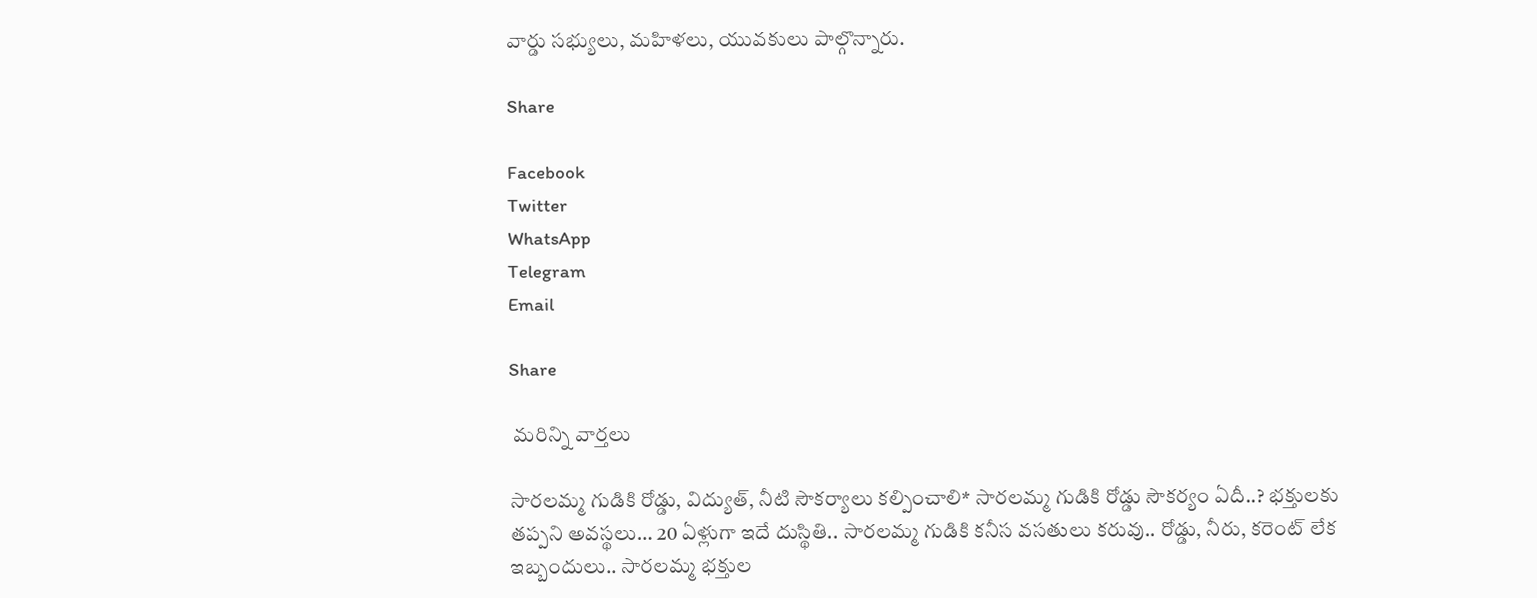వార్డు సభ్యులు, మహిళలు, యువకులు పాల్గొన్నారు.

Share

Facebook
Twitter
WhatsApp
Telegram
Email

Share

 మరిన్ని వార్తలు

సారలమ్మ గుడికి రోడ్డు, విద్యుత్, నీటి సౌకర్యాలు కల్పించాలి* సారలమ్మ గుడికి రోడ్డు సౌకర్యం ఏదీ..? భక్తులకు తప్పని అవస్థలు… 20 ఏళ్లుగా ఇదే దుస్థితి.. సారలమ్మ గుడికి కనీస వసతులు కరువు.. రోడ్డు, నీరు, కరెంట్ లేక ఇబ్బందులు.. సారలమ్మ భక్తుల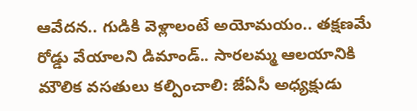ఆవేదన.. గుడికి వెళ్లాలంటే అయోమయం.. తక్షణమే రోడ్డు వేయాలని డిమాండ్.. సారలమ్మ ఆలయానికి మౌలిక వసతులు కల్పించాలి: జేఏసీ అధ్యక్షుడు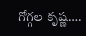గోగ్గల కృష్ణ….